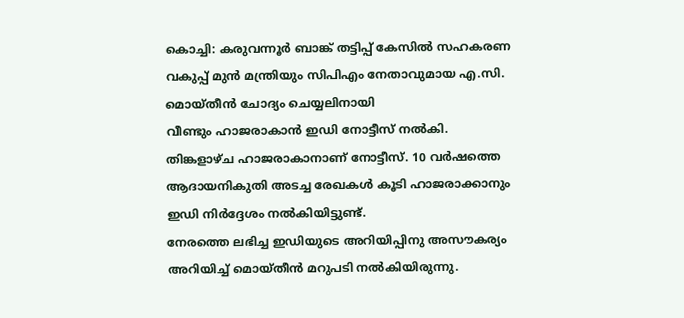കൊച്ചി: കരുവന്നൂർ ബാങ്ക് തട്ടിപ്പ് കേസിൽ സഹകരണ വകുപ്പ് മുൻ മന്ത്രിയും സിപിഎം നേതാവുമായ എ.സി. മൊയ്തീൻ ചോദ്യം ചെയ്യലിനായി
വീണ്ടും ഹാജരാകാൻ ഇഡി നോട്ടീസ് നൽകി. തിങ്കളാഴ്ച ഹാജരാകാനാണ് നോട്ടീസ്. 10 വർഷത്തെ ആദായനികുതി അടച്ച രേഖകൾ കൂടി ഹാജരാക്കാനും ഇഡി നിർദ്ദേശം നൽകിയിട്ടുണ്ട്.
നേരത്തെ ലഭിച്ച ഇഡിയുടെ അറിയിപ്പിനു അസൗകര്യം അറിയിച്ച് മൊയ്തീൻ മറുപടി നൽകിയിരുന്നു.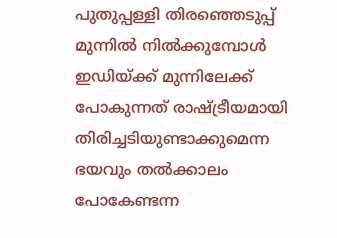പുതുപ്പള്ളി തിരഞ്ഞെടുപ്പ് മുന്നിൽ നിൽക്കുമ്പോൾ ഇഡിയ്ക്ക് മുന്നിലേക്ക് പോകുന്നത് രാഷ്ട്രീയമായി തിരിച്ചടിയുണ്ടാക്കുമെന്ന ഭയവും തൽക്കാലം പോകേണ്ടന്ന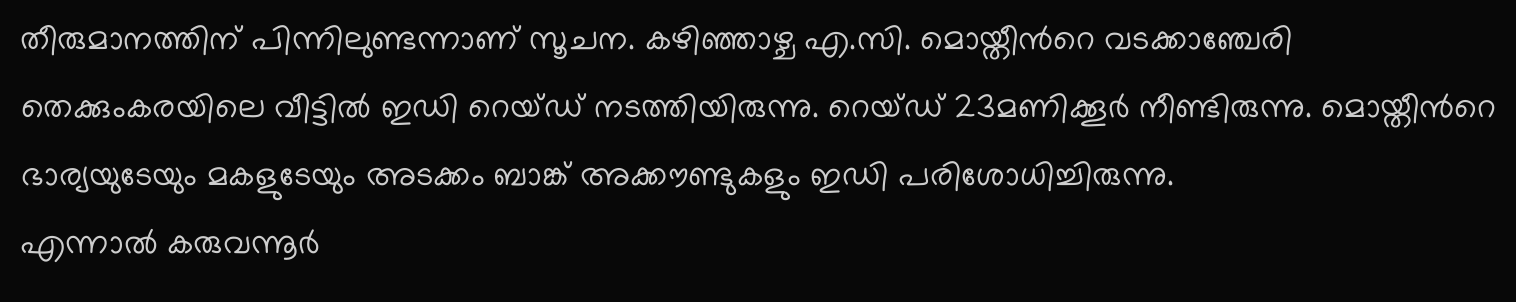തീരുമാനത്തിന് പിന്നിലുണ്ടന്നാണ് സൂചന. കഴിഞ്ഞാഴ്ച എ.സി. മൊയ്തീൻറെ വടക്കാഞ്ചേരി തെക്കുംകരയിലെ വീട്ടിൽ ഇഡി റെയ്ഡ് നടത്തിയിരുന്നു. റെയ്ഡ് 23മണിക്കൂർ നീണ്ടിരുന്നു. മൊയ്തീൻറെ ഭാര്യയുടേയും മകളുടേയും അടക്കം ബാങ്ക് അക്കൗണ്ടുകളും ഇഡി പരിശോധിച്ചിരുന്നു.
എന്നാൽ കരുവന്നൂർ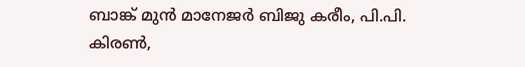ബാങ്ക് മുൻ മാനേജർ ബിജു കരീം, പി.പി. കിരൺ,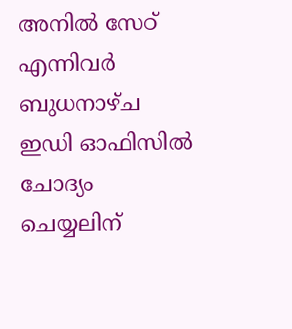അനിൽ സേഠ് എന്നിവർ ബുധനാഴ്ച ഇഡി ഓഫിസിൽ ചോദ്യം ചെയ്യലിന്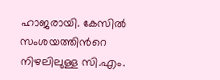ഹാജരായി. കേസിൽ സംശയത്തിൻറെ നിഴലിലുള്ള സി.എം.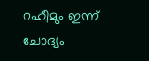റഹീമും ഇന്ന് ചോദ്യം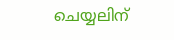ചെയ്യലിന്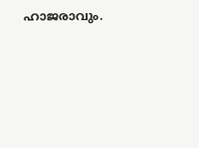ഹാജരാവും.